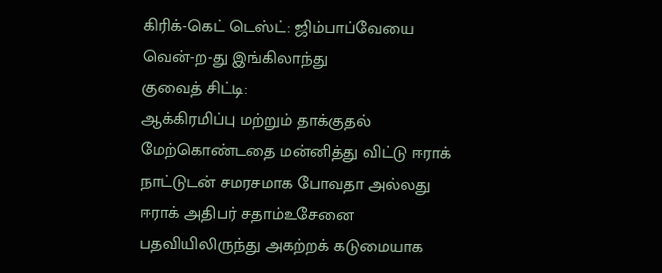கிரிக்-கெட் டெஸ்ட்: ஜிம்பாப்வேயை வென்-ற-து இங்கிலாந்து
குவைத் சிட்டி:
ஆக்கிரமிப்பு மற்றும் தாக்குதல் மேற்கொண்டதை மன்னித்து விட்டு ஈராக் நாட்டுடன் சமரசமாக போவதா அல்லது ஈராக் அதிபர் சதாம்உசேனை பதவியிலிருந்து அகற்றக் கடுமையாக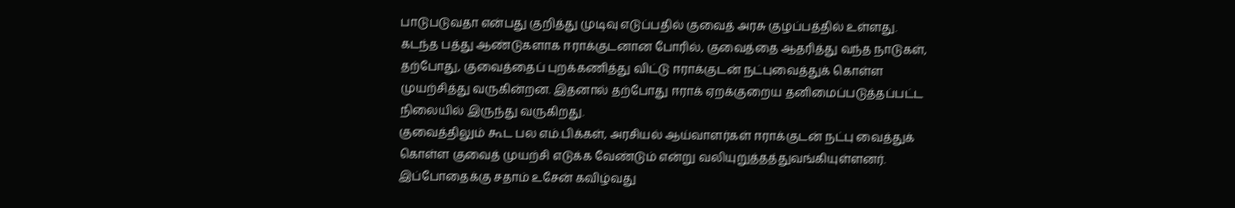பாடுபடுவதா என்பது குறித்து முடிவு எடுப்பதில் குவைத் அரசு குழப்பத்தில் உள்ளது.
கடந்த பத்து ஆண்டுகளாக ஈராக்குடனான போரில், குவைத்தை ஆதரித்து வந்த நாடுகள், தற்போது, குவைத்தைப் புறக்கணித்து விட்டு ஈராக்குடன் நட்புவைத்துக் கொள்ள முயற்சித்து வருகின்றன. இதனால் தற்போது ஈராக் ஏறக்குறைய தனிமைப்படுத்தப்பட்ட நிலையில் இருந்து வருகிறது.
குவைத்திலும் கூட பல எம்.பிக்கள், அரசியல் ஆய்வாளர்கள் ஈராக்குடன் நட்பு வைத்துக் கொள்ள குவைத் முயற்சி எடுக்க வேண்டும் என்று வலியுறுத்தத்துவங்கியுள்ளனர். இப்போதைக்கு சதாம் உசேன் கவிழ்வது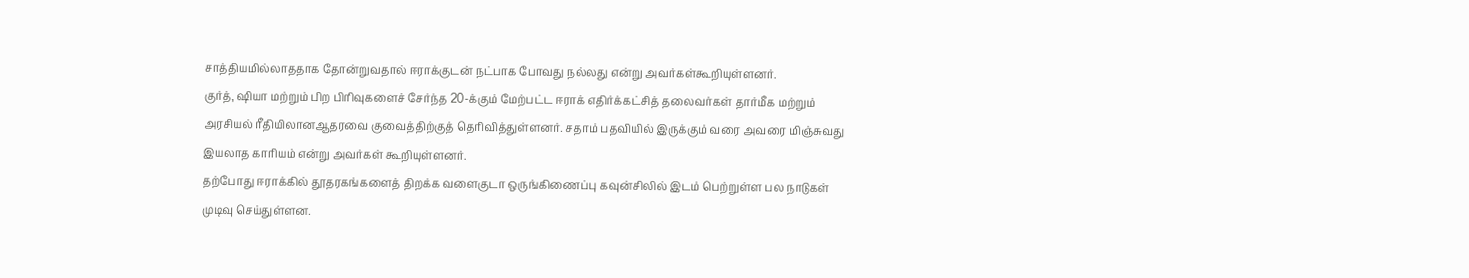சாத்தியமில்லாததாக தோன்றுவதால் ஈராக்குடன் நட்பாக போவது நல்லது என்று அவர்கள்கூறியுள்ளனர்.
குர்த், ஷியா மற்றும் பிற பிரிவுகளைச் சேர்ந்த 20-க்கும் மேற்பட்ட ஈராக் எதிர்க்கட்சித் தலைவர்கள் தார்மீக மற்றும் அரசியல் ரீதியிலானஆதரவை குவைத்திற்குத் தெரிவித்துள்ளனர். சதாம் பதவியில் இருக்கும் வரை அவரை மிஞ்சுவது இயலாத காரியம் என்று அவர்கள் கூறியுள்ளனர்.
தற்போது ஈராக்கில் தூதரகங்களைத் திறக்க வளைகுடா ஒருங்கிணைப்பு கவுன்சிலில் இடம் பெற்றுள்ள பல நாடுகள் முடிவு செய்துள்ளன.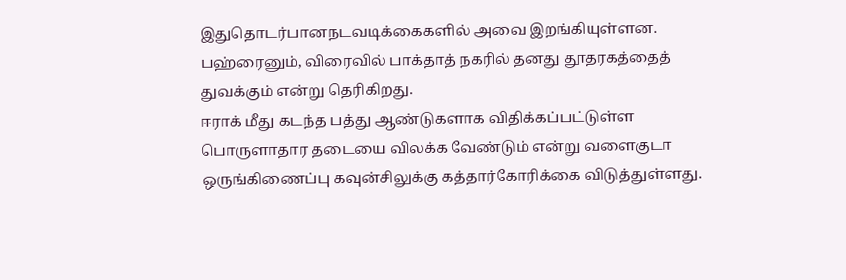இதுதொடர்பானநடவடிக்கைகளில் அவை இறங்கியுள்ளன. பஹ்ரைனும், விரைவில் பாக்தாத் நகரில் தனது தூதரகத்தைத் துவக்கும் என்று தெரிகிறது.
ஈராக் மீது கடந்த பத்து ஆண்டுகளாக விதிக்கப்பட்டுள்ள பொருளாதார தடையை விலக்க வேண்டும் என்று வளைகுடா ஒருங்கிணைப்பு கவுன்சிலுக்கு கத்தார்கோரிக்கை விடுத்துள்ளது.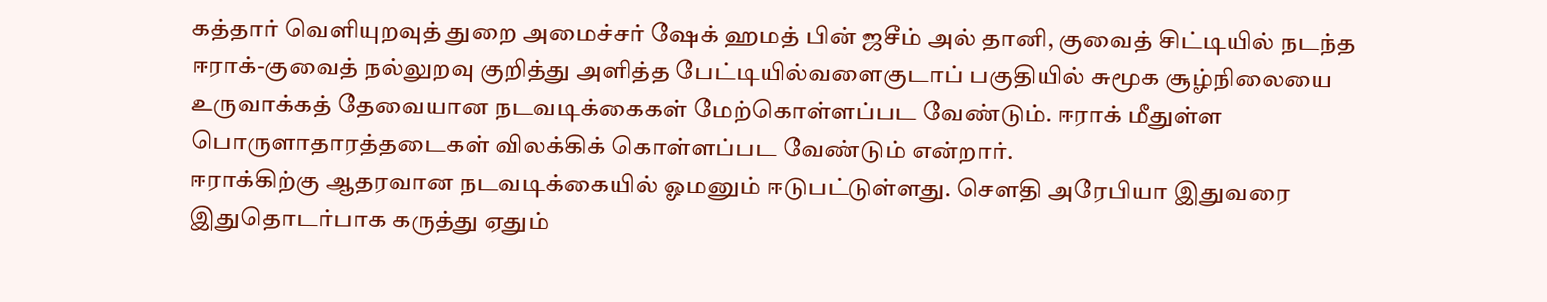கத்தார் வெளியுறவுத் துறை அமைச்சர் ஷேக் ஹமத் பின் ஜசீம் அல் தானி, குவைத் சிட்டியில் நடந்த ஈராக்-குவைத் நல்லுறவு குறித்து அளித்த பேட்டியில்வளைகுடாப் பகுதியில் சுமூக சூழ்நிலையை உருவாக்கத் தேவையான நடவடிக்கைகள் மேற்கொள்ளப்பட வேண்டும். ஈராக் மீதுள்ள பொருளாதாரத்தடைகள் விலக்கிக் கொள்ளப்பட வேண்டும் என்றார்.
ஈராக்கிற்கு ஆதரவான நடவடிக்கையில் ஓமனும் ஈடுபட்டுள்ளது. செளதி அரேபியா இதுவரை இதுதொடர்பாக கருத்து ஏதும்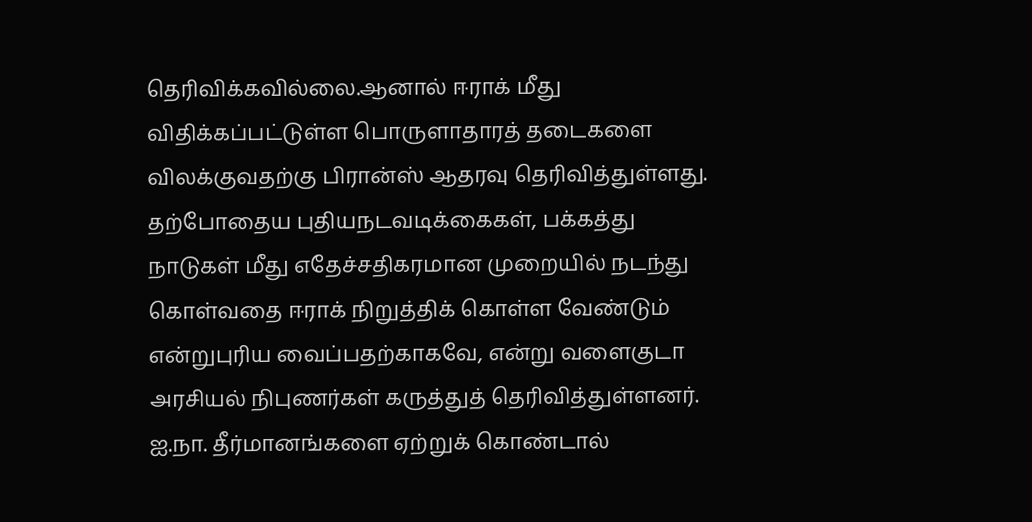தெரிவிக்கவில்லை.ஆனால் ஈராக் மீது விதிக்கப்பட்டுள்ள பொருளாதாரத் தடைகளை விலக்குவதற்கு பிரான்ஸ் ஆதரவு தெரிவித்துள்ளது.
தற்போதைய புதியநடவடிக்கைகள், பக்கத்து நாடுகள் மீது எதேச்சதிகரமான முறையில் நடந்து கொள்வதை ஈராக் நிறுத்திக் கொள்ள வேண்டும் என்றுபுரிய வைப்பதற்காகவே, என்று வளைகுடா அரசியல் நிபுணர்கள் கருத்துத் தெரிவித்துள்ளனர்.
ஐ.நா. தீர்மானங்களை ஏற்றுக் கொண்டால்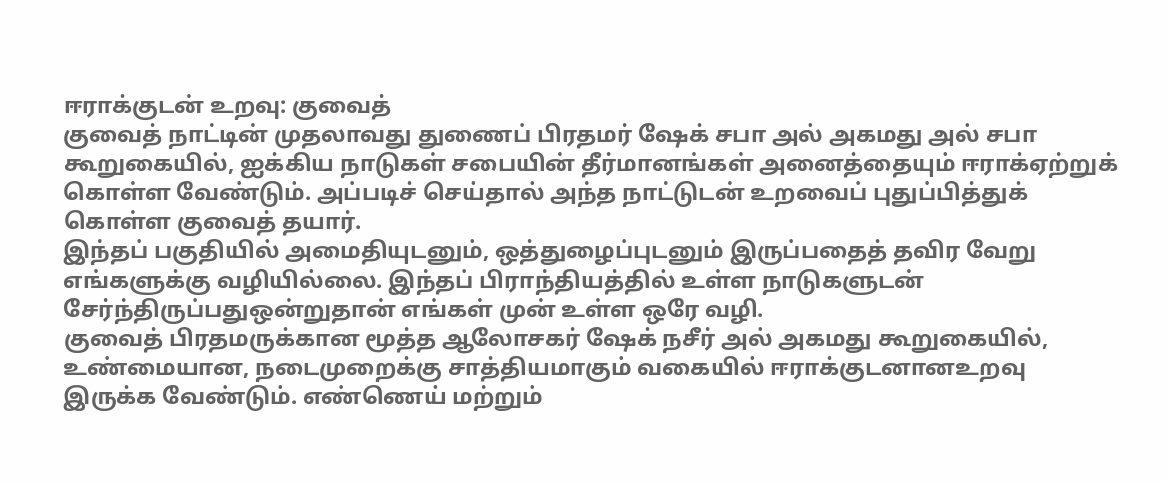ஈராக்குடன் உறவு: குவைத்
குவைத் நாட்டின் முதலாவது துணைப் பிரதமர் ஷேக் சபா அல் அகமது அல் சபா கூறுகையில், ஐக்கிய நாடுகள் சபையின் தீர்மானங்கள் அனைத்தையும் ஈராக்ஏற்றுக் கொள்ள வேண்டும். அப்படிச் செய்தால் அந்த நாட்டுடன் உறவைப் புதுப்பித்துக் கொள்ள குவைத் தயார்.
இந்தப் பகுதியில் அமைதியுடனும், ஒத்துழைப்புடனும் இருப்பதைத் தவிர வேறு எங்களுக்கு வழியில்லை. இந்தப் பிராந்தியத்தில் உள்ள நாடுகளுடன் சேர்ந்திருப்பதுஒன்றுதான் எங்கள் முன் உள்ள ஒரே வழி.
குவைத் பிரதமருக்கான மூத்த ஆலோசகர் ஷேக் நசீர் அல் அகமது கூறுகையில், உண்மையான, நடைமுறைக்கு சாத்தியமாகும் வகையில் ஈராக்குடனானஉறவு இருக்க வேண்டும். எண்ணெய் மற்றும்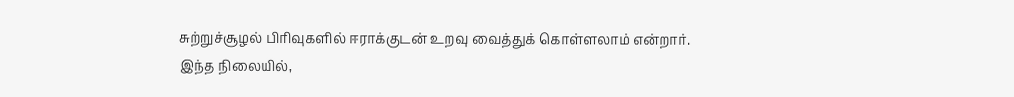சுற்றுச்சூழல் பிரிவுகளில் ஈராக்குடன் உறவு வைத்துக் கொள்ளலாம் என்றார்.
இந்த நிலையில்,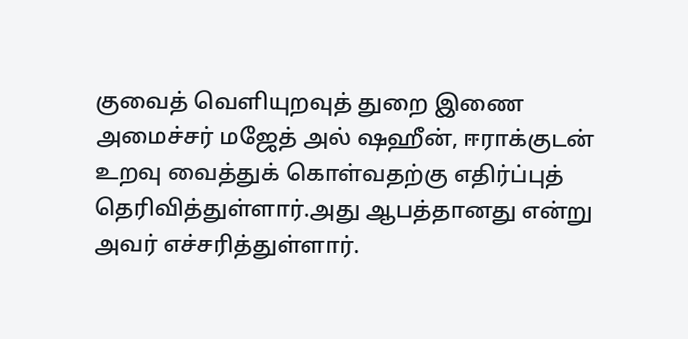குவைத் வெளியுறவுத் துறை இணை அமைச்சர் மஜேத் அல் ஷஹீன், ஈராக்குடன் உறவு வைத்துக் கொள்வதற்கு எதிர்ப்புத் தெரிவித்துள்ளார்.அது ஆபத்தானது என்று அவர் எச்சரித்துள்ளார்.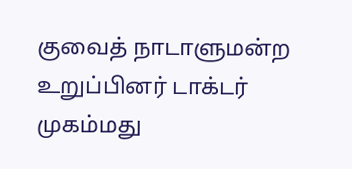குவைத் நாடாளுமன்ற உறுப்பினர் டாக்டர் முகம்மது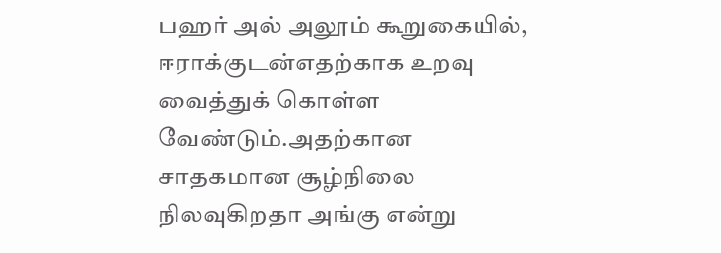பஹர் அல் அலூம் கூறுகையில், ஈராக்குடன்எதற்காக உறவு வைத்துக் கொள்ள வேண்டும்.அதற்கான சாதகமான சூழ்நிலை நிலவுகிறதா அங்கு என்று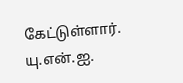கேட்டுள்ளார்.
யு.என்.ஐ.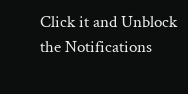Click it and Unblock the Notifications